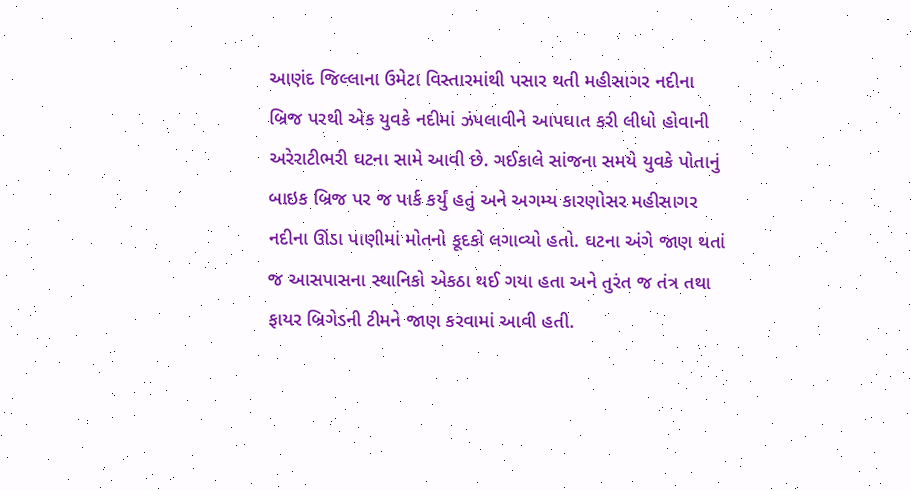આણંદ જિલ્લાના ઉમેટા વિસ્તારમાંથી પસાર થતી મહીસાગર નદીના બ્રિજ પરથી એક યુવકે નદીમાં ઝંપલાવીને આપઘાત કરી લીધો હોવાની અરેરાટીભરી ઘટના સામે આવી છે. ગઈકાલે સાંજના સમયે યુવકે પોતાનું બાઇક બ્રિજ પર જ પાર્ક કર્યું હતું અને અગમ્ય કારણોસર મહીસાગર નદીના ઊંડા પાણીમાં મોતનો કૂદકો લગાવ્યો હતો. ઘટના અંગે જાણ થતાં જ આસપાસના સ્થાનિકો એકઠા થઈ ગયા હતા અને તુરંત જ તંત્ર તથા ફાયર બ્રિગેડની ટીમને જાણ કરવામાં આવી હતી.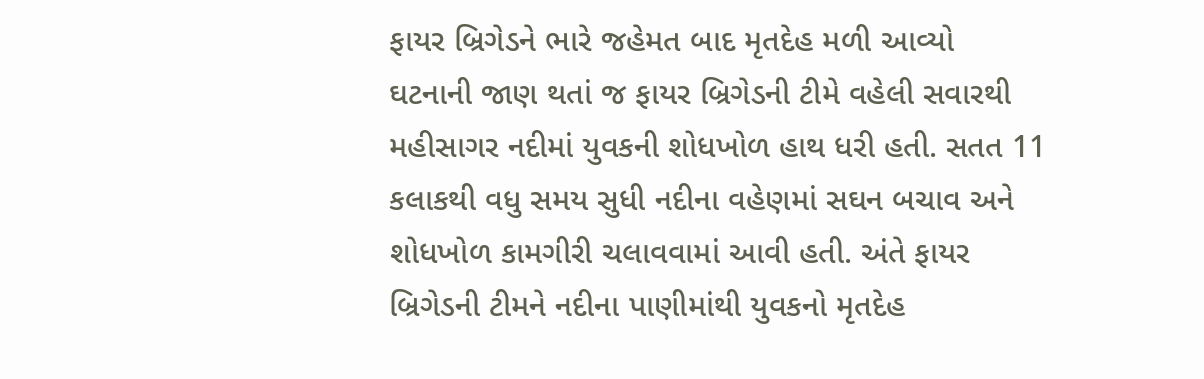ફાયર બ્રિગેડને ભારે જહેમત બાદ મૃતદેહ મળી આવ્યો
ઘટનાની જાણ થતાં જ ફાયર બ્રિગેડની ટીમે વહેલી સવારથી મહીસાગર નદીમાં યુવકની શોધખોળ હાથ ધરી હતી. સતત 11 કલાકથી વધુ સમય સુધી નદીના વહેણમાં સઘન બચાવ અને શોધખોળ કામગીરી ચલાવવામાં આવી હતી. અંતે ફાયર બ્રિગેડની ટીમને નદીના પાણીમાંથી યુવકનો મૃતદેહ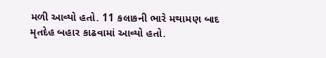મળી આવ્યો હતો. 11 કલાકની ભારે મથામણ બાદ મૃતદેહ બહાર કાઢવામાં આવ્યો હતો.